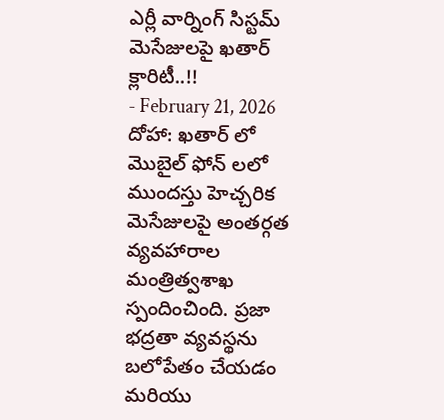ఎర్లీ వార్నింగ్ సిస్టమ్ మెసేజులపై ఖతార్ క్లారిటీ..!!
- February 21, 2026
దోహా: ఖతార్ లో మొబైల్ ఫోన్ లలో ముందస్తు హెచ్చరిక మెసేజులపై అంతర్గత వ్యవహారాల మంత్రిత్వశాఖ స్పందించింది. ప్రజా భద్రతా వ్యవస్థను బలోపేతం చేయడం మరియు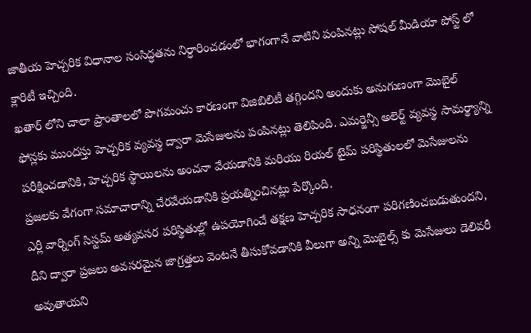జాతీయ హెచ్చరిక విధానాల సంసిద్ధతను నిర్ధారించడంలో భాగంగానే వాటిని పంపినట్లు సోషల్ మీడియా పోస్ట్ లో క్లారిటీ ఇచ్చింది.
ఖతార్ లోని చాలా ప్రాంతాలలో పొగమంచు కారణంగా విజిబిలిటీ తగ్గిందని అందుకు అనుగుణంగా మొబైల్ ఫోన్లకు ముందస్తు హెచ్చరిక వ్యవస్థ ద్వారా మెసేజులను పంపినట్లు తెలిపింది. ఎమర్జెన్సీ అలెర్ట్ వ్యవస్థ సామర్థ్యాన్ని పరీక్షించడానికి, హెచ్చరిక స్థాయిలను అంచనా వేయడానికి మరియు రియల్ టైమ్ పరిస్థితులలో మెసేజులను ప్రజలకు వేగంగా సమాచారాన్ని చేరవేయడానికి ప్రయత్నించినట్లు పేర్కొంది.
ఎర్లీ వార్నింగ్ సిస్టమ్ అత్యవసర పరిస్థితుల్లో ఉపయోగించే తక్షణ హెచ్చరిక సాధనంగా పరిగణించబడుతుందని, దీని ద్వారా ప్రజలు అవసరమైన జాగ్రత్తలు వెంటనే తీసుకోవడానికి వీలుగా అన్ని మొబైల్స్ కు మెసేజులు డెలివరీ అవుతాయని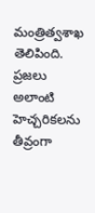మంత్రిత్వశాఖ తెలిపింది. ప్రజలు అలాంటి హెచ్చరికలను తీవ్రంగా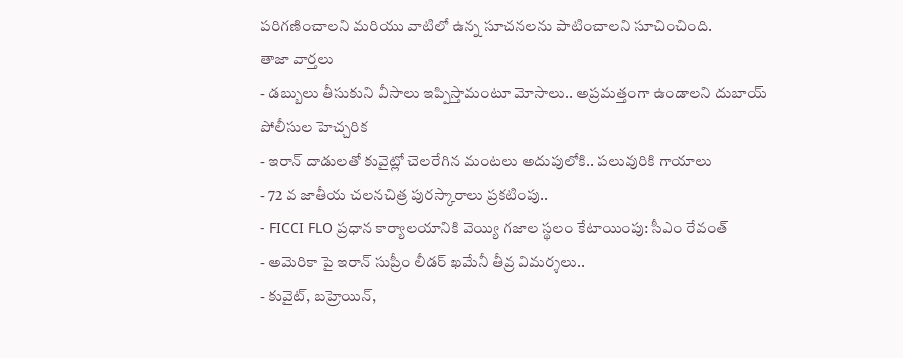పరిగణించాలని మరియు వాటిలో ఉన్న సూచనలను పాటించాలని సూచించింది.
తాజా వార్తలు
- డబ్బులు తీసుకుని వీసాలు ఇప్పిస్తామంటూ మోసాలు.. అప్రమత్తంగా ఉండాలని దుబాయ్ పోలీసుల హెచ్చరిక
- ఇరాన్ దాడులతో కువైట్లో చెలరేగిన మంటలు అదుపులోకి.. పలువురికి గాయాలు
- 72 వ జాతీయ చలనచిత్ర పురస్కారాలు ప్రకటింపు..
- FICCI FLO ప్రధాన కార్యాలయానికి వెయ్యి గజాల స్థలం కేటాయింపు: సీఎం రేవంత్
- అమెరికా పై ఇరాన్ సుప్రీం లీడర్ ఖమేనీ తీవ్ర విమర్శలు..
- కువైట్, బహ్రెయిన్,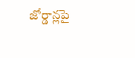జోర్డాన్లపై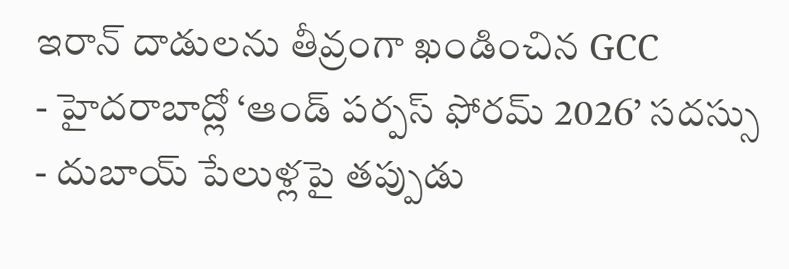ఇరాన్ దాడులను తీవ్రంగా ఖండించిన GCC
- హైదరాబాద్లో ‘ఆండ్ పర్పస్ ఫోరమ్ 2026’ సదస్సు
- దుబాయ్ పేలుళ్లపై తప్పుడు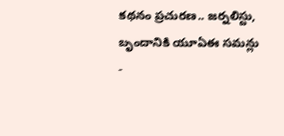కథనం ప్రచురణ.. జర్నలిస్టు, బృందానికి యూఏఈ సమన్లు
-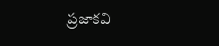ప్రజాకవి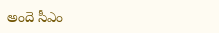అందె సీఎం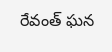రేవంత్ ఘన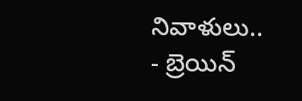నివాళులు..
- బ్రెయిన్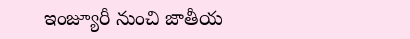ఇంజ్యూరీ నుంచి జాతీయ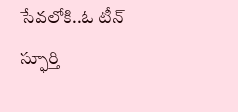సేవలోకి..ఓ టీన్ స్ఫూర్తి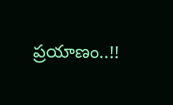ప్రయాణం..!!